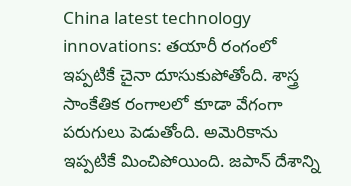China latest technology innovations: తయారీ రంగంలో ఇప్పటికే చైనా దూసుకుపోతోంది. శాస్త్ర సాంకేతిక రంగాలలో కూడా వేగంగా పరుగులు పెడుతోంది. అమెరికాను ఇప్పటికే మించిపోయింది. జపాన్ దేశాన్ని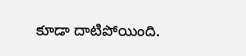కూడా దాటిపోయింది.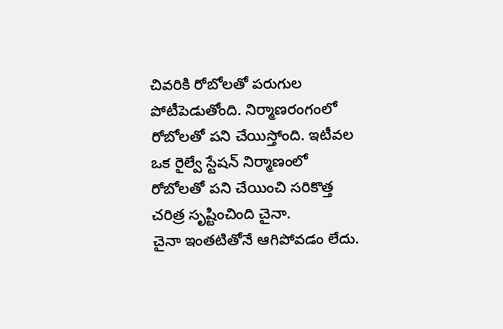చివరికి రోబోలతో పరుగుల పోటీపెడుతోంది. నిర్మాణరంగంలో రోబోలతో పని చేయిస్తోంది. ఇటీవల ఒక రైల్వే స్టేషన్ నిర్మాణంలో రోబోలతో పని చేయించి సరికొత్త చరిత్ర సృష్టించింది చైనా.
చైనా ఇంతటితోనే ఆగిపోవడం లేదు.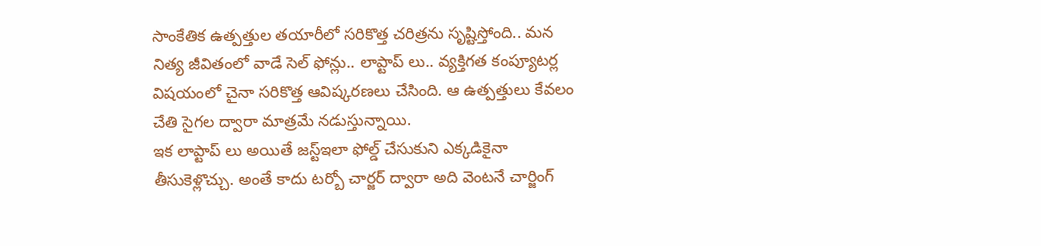సాంకేతిక ఉత్పత్తుల తయారీలో సరికొత్త చరిత్రను సృష్టిస్తోంది.. మన నిత్య జీవితంలో వాడే సెల్ ఫోన్లు.. లాప్టాప్ లు.. వ్యక్తిగత కంప్యూటర్ల విషయంలో చైనా సరికొత్త ఆవిష్కరణలు చేసింది. ఆ ఉత్పత్తులు కేవలం చేతి సైగల ద్వారా మాత్రమే నడుస్తున్నాయి.
ఇక లాప్టాప్ లు అయితే జస్ట్ఇలా ఫోల్డ్ చేసుకుని ఎక్కడికైనా తీసుకెళ్లొచ్చు. అంతే కాదు టర్బో చార్జర్ ద్వారా అది వెంటనే చార్జింగ్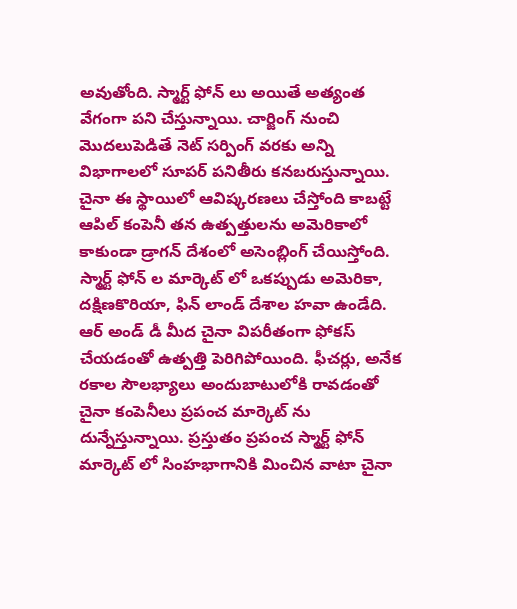అవుతోంది. స్మార్ట్ ఫోన్ లు అయితే అత్యంత వేగంగా పని చేస్తున్నాయి. చార్జింగ్ నుంచి మొదలుపెడితే నెట్ సర్పింగ్ వరకు అన్ని విభాగాలలో సూపర్ పనితీరు కనబరుస్తున్నాయి. చైనా ఈ స్థాయిలో ఆవిష్కరణలు చేస్తోంది కాబట్టే ఆపిల్ కంపెనీ తన ఉత్పత్తులను అమెరికాలో కాకుండా డ్రాగన్ దేశంలో అసెంబ్లింగ్ చేయిస్తోంది.
స్మార్ట్ ఫోన్ ల మార్కెట్ లో ఒకప్పుడు అమెరికా, దక్షిణకొరియా, ఫిన్ లాండ్ దేశాల హవా ఉండేది. ఆర్ అండ్ డీ మీద చైనా విపరీతంగా ఫోకస్ చేయడంతో ఉత్పత్తి పెరిగిపోయింది. ఫీచర్లు, అనేక రకాల సౌలభ్యాలు అందుబాటులోకి రావడంతో చైనా కంపెనీలు ప్రపంచ మార్కెట్ ను దున్నేస్తున్నాయి. ప్రస్తుతం ప్రపంచ స్మార్ట్ ఫోన్ మార్కెట్ లో సింహభాగానికి మించిన వాటా చైనా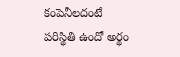కంపెనీలదంటే పరిస్థితి ఉందో అర్థం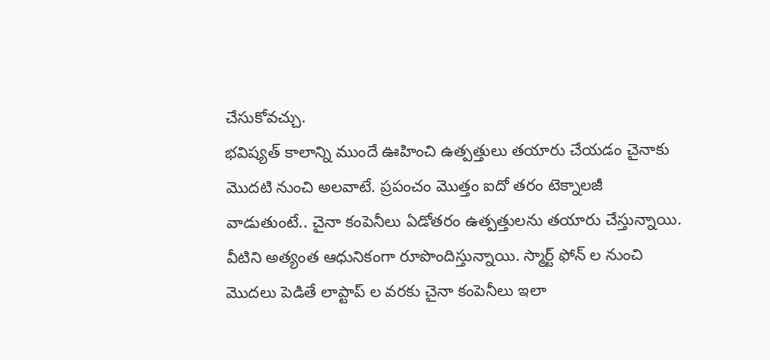చేసుకోవచ్చు.
భవిష్యత్ కాలాన్ని ముందే ఊహించి ఉత్పత్తులు తయారు చేయడం చైనాకు మొదటి నుంచి అలవాటే. ప్రపంచం మొత్తం ఐదో తరం టెక్నాలజీ వాడుతుంటే.. చైనా కంపెనీలు ఏడోతరం ఉత్పత్తులను తయారు చేస్తున్నాయి. వీటిని అత్యంత ఆధునికంగా రూపొందిస్తున్నాయి. స్మార్ట్ ఫోన్ ల నుంచి మొదలు పెడితే లాప్టాప్ ల వరకు చైనా కంపెనీలు ఇలా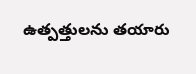ఉత్పత్తులను తయారు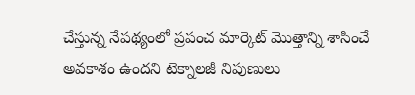చేస్తున్న నేపథ్యంలో ప్రపంచ మార్కెట్ మొత్తాన్ని శాసించే అవకాశం ఉందని టెక్నాలజీ నిపుణులు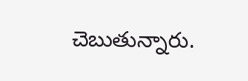చెబుతున్నారు.